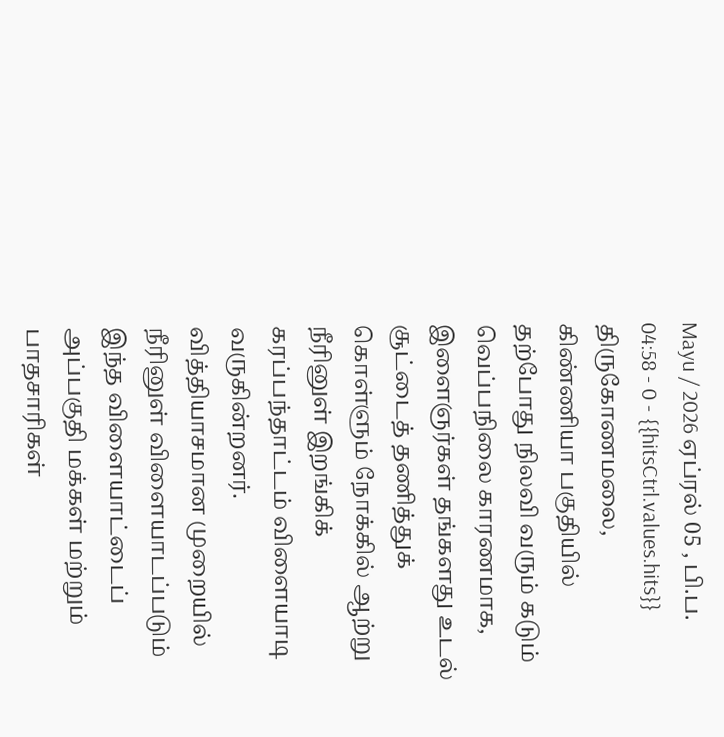Mayu / 2026 ஏப்ரல் 05 , பி.ப. 04:58 - 0 - {{hitsCtrl.values.hits}}
திருகோணமலை, கிண்ணியா பகுதியில் தற்போது நிலவி வரும் கடும் வெப்பநிலை காரணமாக, இளைஞர்கள் தங்களது உடல் சூட்டைத் தணித்துக் கொள்ளும் நோக்கில் ஆற்று நீரினுள் இறங்கிக் கரப்பந்தாட்டம் விளையாடி வருகின்றனர்.
வித்தியாசமான முறையில் நீரினுள் விளையாடப்படும் இந்த விளையாட்டைப் அப்பகுதி மக்கள் மற்றும் பாதசாரிகள்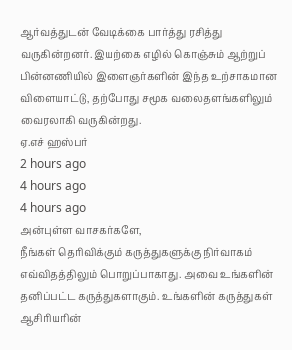ஆர்வத்துடன் வேடிக்கை பார்த்து ரசித்து வருகின்றனர். இயற்கை எழில் கொஞ்சும் ஆற்றுப் பின்னணியில் இளைஞர்களின் இந்த உற்சாகமான விளையாட்டு, தற்போது சமூக வலைதளங்களிலும் வைரலாகி வருகின்றது.
ஏ.எச் ஹஸ்பர்
2 hours ago
4 hours ago
4 hours ago
அன்புள்ள வாசகர்களே,
நீங்கள் தெரிவிக்கும் கருத்துகளுக்கு நிர்வாகம் எவ்விதத்திலும் பொறுப்பாகாது. அவை உங்களின் தனிப்பட்ட கருத்துகளாகும். உங்களின் கருத்துகள் ஆசிரியரின்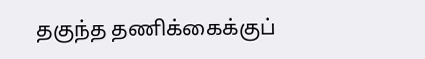தகுந்த தணிக்கைக்குப்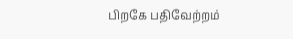பிறகே பதிவேற்றம்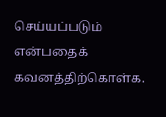செய்யப்படும் என்பதைக் கவனத்திற்கொள்க.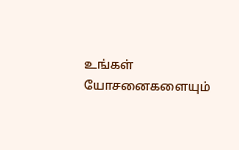உங்கள் யோசனைகளையும்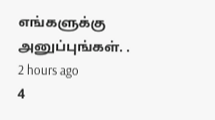எங்களுக்கு அனுப்புங்கள். .
2 hours ago
4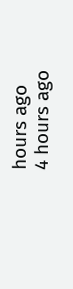hours ago
4 hours ago